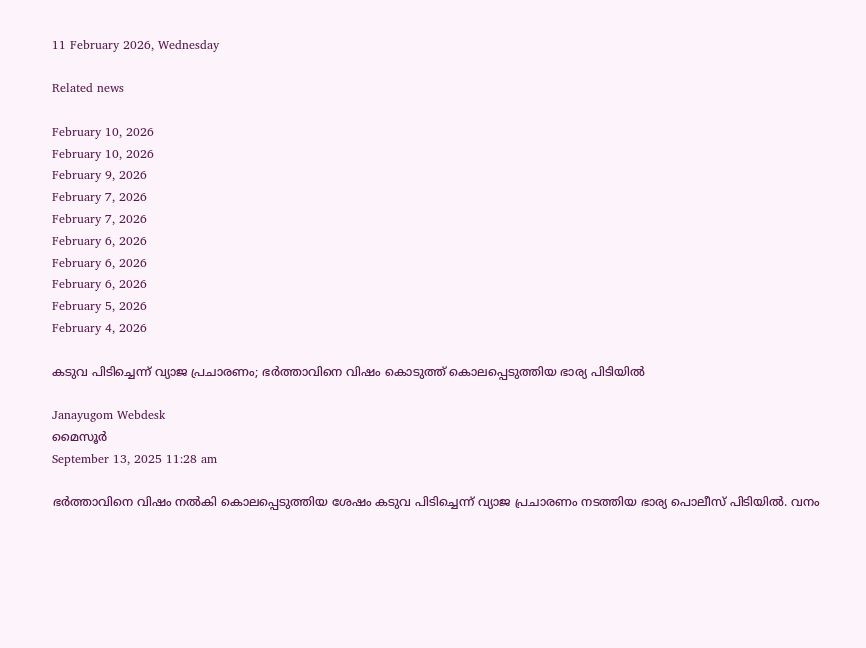11 February 2026, Wednesday

Related news

February 10, 2026
February 10, 2026
February 9, 2026
February 7, 2026
February 7, 2026
February 6, 2026
February 6, 2026
February 6, 2026
February 5, 2026
February 4, 2026

കടുവ പിടിച്ചെന്ന് വ്യാജ പ്രചാരണം; ഭർത്താവിനെ വിഷം കൊടുത്ത് കൊലപ്പെടുത്തിയ ഭാര്യ പിടിയിൽ

Janayugom Webdesk
മൈസൂര്‍
September 13, 2025 11:28 am

ഭർത്താവിനെ വിഷം നൽകി കൊലപ്പെടുത്തിയ ശേഷം കടുവ പിടിച്ചെന്ന് വ്യാജ പ്രചാരണം നടത്തിയ ഭാര്യ പൊലീസ് പിടിയിൽ. വനം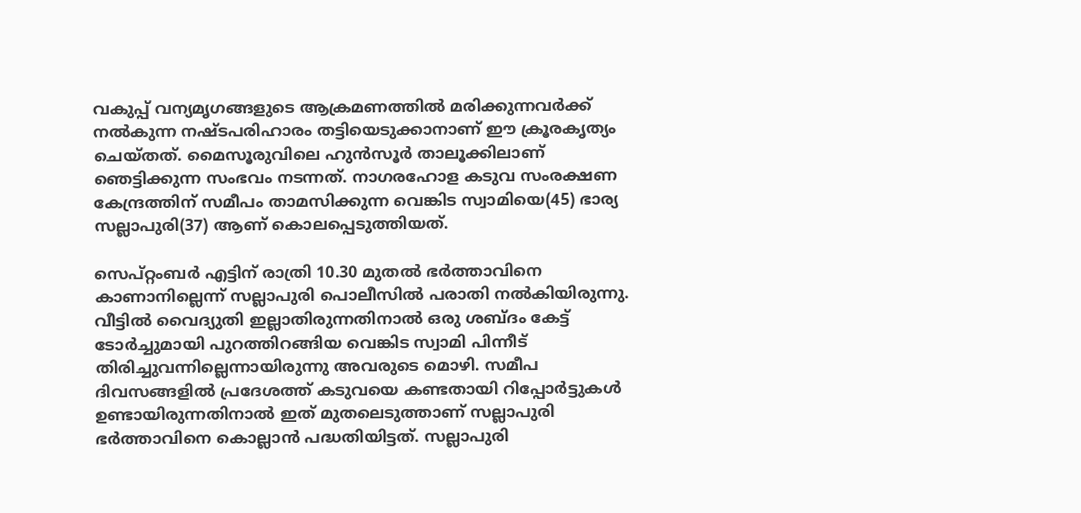വകുപ്പ് വന്യമൃഗങ്ങളുടെ ആക്രമണത്തിൽ മരിക്കുന്നവർക്ക് നൽകുന്ന നഷ്ടപരിഹാരം തട്ടിയെടുക്കാനാണ് ഈ ക്രൂരകൃത്യം ചെയ്തത്. മൈസൂരുവിലെ ഹുൻസൂർ താലൂക്കിലാണ് ഞെട്ടിക്കുന്ന സംഭവം നടന്നത്. നാഗരഹോള കടുവ സംരക്ഷണ കേന്ദ്രത്തിന് സമീപം താമസിക്കുന്ന വെങ്കിട സ്വാമിയെ(45) ഭാര്യ സല്ലാപുരി(37) ആണ് കൊലപ്പെടുത്തിയത്.

സെപ്റ്റംബർ എട്ടിന് രാത്രി 10.30 മുതൽ ഭർത്താവിനെ കാണാനില്ലെന്ന് സല്ലാപുരി പൊലീസിൽ പരാതി നൽകിയിരുന്നു. വീട്ടിൽ വൈദ്യുതി ഇല്ലാതിരുന്നതിനാൽ ഒരു ശബ്ദം കേട്ട് ടോർച്ചുമായി പുറത്തിറങ്ങിയ വെങ്കിട സ്വാമി പിന്നീട് തിരിച്ചുവന്നില്ലെന്നായിരുന്നു അവരുടെ മൊഴി. സമീപ ദിവസങ്ങളിൽ പ്രദേശത്ത് കടുവയെ കണ്ടതായി റിപ്പോർട്ടുകൾ ഉണ്ടായിരുന്നതിനാൽ ഇത് മുതലെടുത്താണ് സല്ലാപുരി ഭർത്താവിനെ കൊല്ലാൻ പദ്ധതിയിട്ടത്. സല്ലാപുരി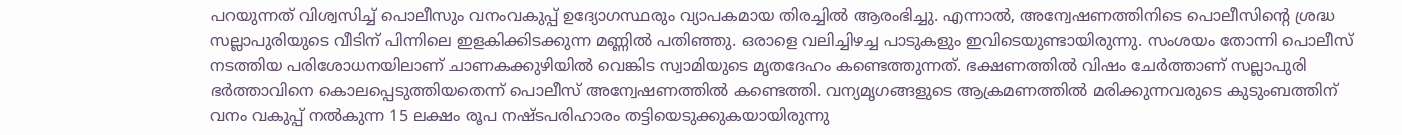പറയുന്നത് വിശ്വസിച്ച് പൊലീസും വനംവകുപ്പ് ഉദ്യോഗസ്ഥരും വ്യാപകമായ തിരച്ചിൽ ആരംഭിച്ചു. എന്നാൽ, അന്വേഷണത്തിനിടെ പൊലീസിൻ്റെ ശ്രദ്ധ സല്ലാപുരിയുടെ വീടിന് പിന്നിലെ ഇളകിക്കിടക്കുന്ന മണ്ണിൽ പതിഞ്ഞു. ഒരാളെ വലിച്ചിഴച്ച പാടുകളും ഇവിടെയുണ്ടായിരുന്നു. സംശയം തോന്നി പൊലീസ് നടത്തിയ പരിശോധനയിലാണ് ചാണകക്കുഴിയിൽ വെങ്കിട സ്വാമിയുടെ മൃതദേഹം കണ്ടെത്തുന്നത്. ഭക്ഷണത്തിൽ വിഷം ചേർത്താണ് സല്ലാപുരി ഭർത്താവിനെ കൊലപ്പെടുത്തിയതെന്ന് പൊലീസ് അന്വേഷണത്തിൽ കണ്ടെത്തി. വന്യമൃഗങ്ങളുടെ ആക്രമണത്തിൽ മരിക്കുന്നവരുടെ കുടുംബത്തിന് വനം വകുപ്പ് നൽകുന്ന 15 ലക്ഷം രൂപ നഷ്ടപരിഹാരം തട്ടിയെടുക്കുകയായിരുന്നു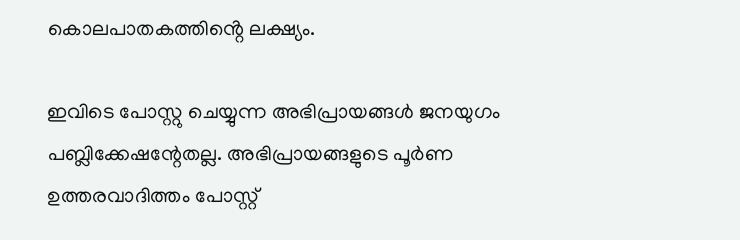കൊലപാതകത്തിൻ്റെ ലക്ഷ്യം.

ഇവിടെ പോസ്റ്റു ചെയ്യുന്ന അഭിപ്രായങ്ങള്‍ ജനയുഗം പബ്ലിക്കേഷന്റേതല്ല. അഭിപ്രായങ്ങളുടെ പൂര്‍ണ ഉത്തരവാദിത്തം പോസ്റ്റ്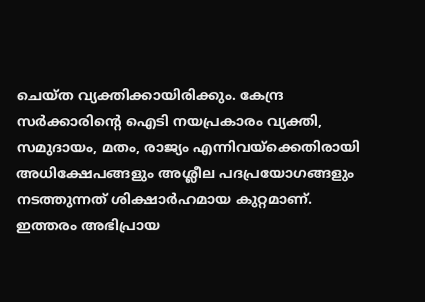ചെയ്ത വ്യക്തിക്കായിരിക്കും. കേന്ദ്ര സര്‍ക്കാരിന്റെ ഐടി നയപ്രകാരം വ്യക്തി, സമുദായം, മതം, രാജ്യം എന്നിവയ്‌ക്കെതിരായി അധിക്ഷേപങ്ങളും അശ്ലീല പദപ്രയോഗങ്ങളും നടത്തുന്നത് ശിക്ഷാര്‍ഹമായ കുറ്റമാണ്. ഇത്തരം അഭിപ്രായ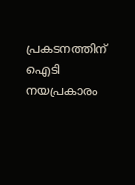പ്രകടനത്തിന് ഐടി നയപ്രകാരം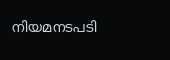നിയമനടപടി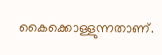കൈക്കൊള്ളുന്നതാണ്.